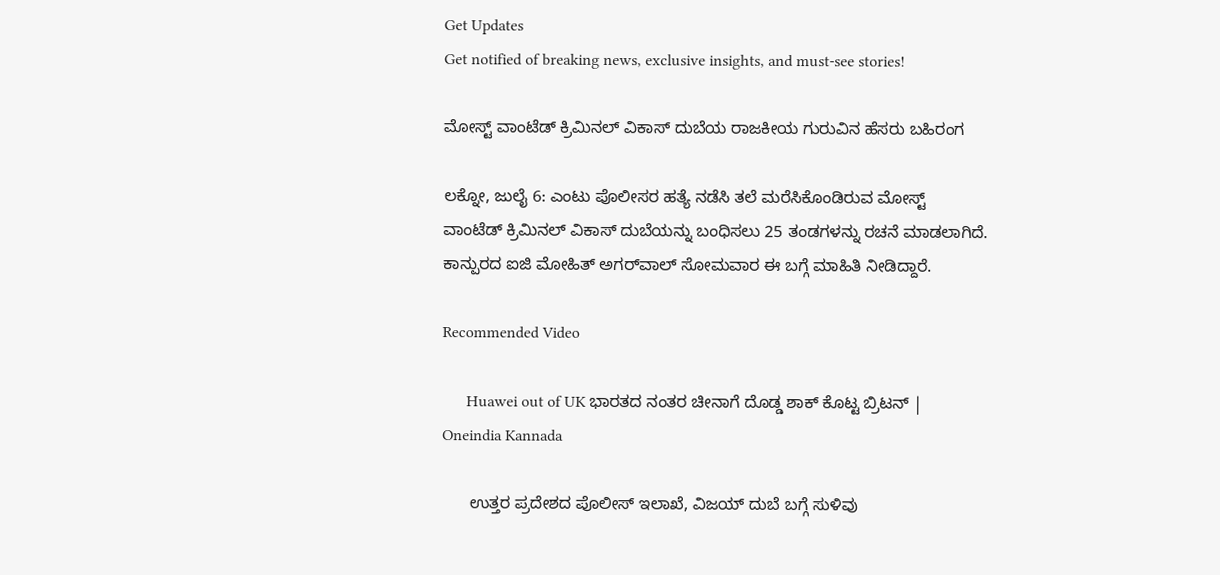Get Updates
Get notified of breaking news, exclusive insights, and must-see stories!

ಮೋಸ್ಟ್ ವಾಂಟೆಡ್ ಕ್ರಿಮಿನಲ್ ವಿಕಾಸ್ ದುಬೆಯ ರಾಜಕೀಯ ಗುರುವಿನ ಹೆಸರು ಬಹಿರಂಗ

ಲಕ್ನೋ, ಜುಲೈ 6: ಎಂಟು ಪೊಲೀಸರ ಹತ್ಯೆ ನಡೆಸಿ ತಲೆ ಮರೆಸಿಕೊಂಡಿರುವ ಮೋಸ್ಟ್ ವಾಂಟೆಡ್ ಕ್ರಿಮಿನಲ್ ವಿಕಾಸ್ ದುಬೆಯನ್ನು ಬಂಧಿಸಲು 25 ತಂಡಗಳನ್ನು ರಚನೆ ಮಾಡಲಾಗಿದೆ. ಕಾನ್ಪುರದ ಐಜಿ ಮೋಹಿತ್ ಅಗರ್‌ವಾಲ್ ಸೋಮವಾರ ಈ ಬಗ್ಗೆ ಮಾಹಿತಿ ನೀಡಿದ್ದಾರೆ.

Recommended Video

      Huawei out of UK ಭಾರತದ ನಂತರ ಚೀನಾಗೆ ದೊಡ್ಡ ಶಾಕ್ ಕೊಟ್ಟ ಬ್ರಿಟನ್ | Oneindia Kannada

      ಉತ್ತರ ಪ್ರದೇಶದ ಪೊಲೀಸ್ ಇಲಾಖೆ, ವಿಜಯ್ ದುಬೆ ಬಗ್ಗೆ ಸುಳಿವು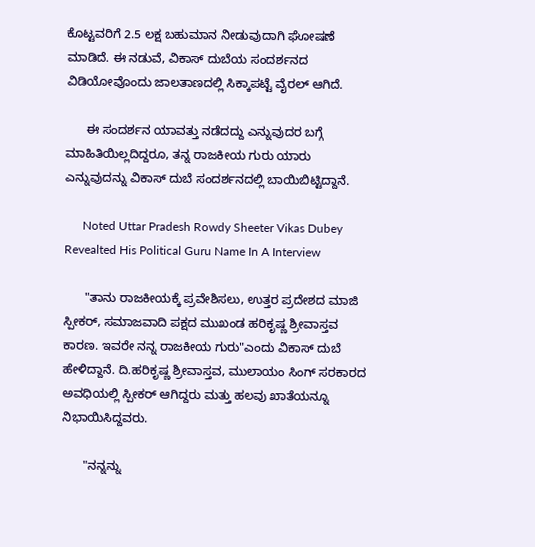ಕೊಟ್ಟವರಿಗೆ 2.5 ಲಕ್ಷ ಬಹುಮಾನ ನೀಡುವುದಾಗಿ ಘೋಷಣೆ ಮಾಡಿದೆ. ಈ ನಡುವೆ, ವಿಕಾಸ್ ದುಬೆಯ ಸಂದರ್ಶನದ ವಿಡಿಯೋವೊಂದು ಜಾಲತಾಣದಲ್ಲಿ ಸಿಕ್ಕಾಪಟ್ಟೆ ವೈರಲ್ ಆಗಿದೆ.

      ಈ ಸಂದರ್ಶನ ಯಾವತ್ತು ನಡೆದದ್ದು ಎನ್ನುವುದರ ಬಗ್ಗೆ ಮಾಹಿತಿಯಿಲ್ಲದಿದ್ದರೂ, ತನ್ನ ರಾಜಕೀಯ ಗುರು ಯಾರು ಎನ್ನುವುದನ್ನು ವಿಕಾಸ್ ದುಬೆ ಸಂದರ್ಶನದಲ್ಲಿ ಬಾಯಿಬಿಟ್ಟಿದ್ದಾನೆ.

      Noted Uttar Pradesh Rowdy Sheeter Vikas Dubey Revealted His Political Guru Name In A Interview

      "ತಾನು ರಾಜಕೀಯಕ್ಕೆ ಪ್ರವೇಶಿಸಲು, ಉತ್ತರ ಪ್ರದೇಶದ ಮಾಜಿ ಸ್ಪೀಕರ್, ಸಮಾಜವಾದಿ ಪಕ್ಷದ ಮುಖಂಡ ಹರಿಕೃಷ್ಣ ಶ್ರೀವಾಸ್ತವ ಕಾರಣ. ಇವರೇ ನನ್ನ ರಾಜಕೀಯ ಗುರು"ಎಂದು ವಿಕಾಸ್ ದುಬೆ ಹೇಳಿದ್ದಾನೆ. ದಿ.ಹರಿಕೃಷ್ಣ ಶ್ರೀವಾಸ್ತವ, ಮುಲಾಯಂ ಸಿಂಗ್ ಸರಕಾರದ ಅವಧಿಯಲ್ಲಿ ಸ್ಪೀಕರ್ ಆಗಿದ್ದರು ಮತ್ತು ಹಲವು ಖಾತೆಯನ್ನೂ ನಿಭಾಯಿಸಿದ್ದವರು.

      "ನನ್ನನ್ನು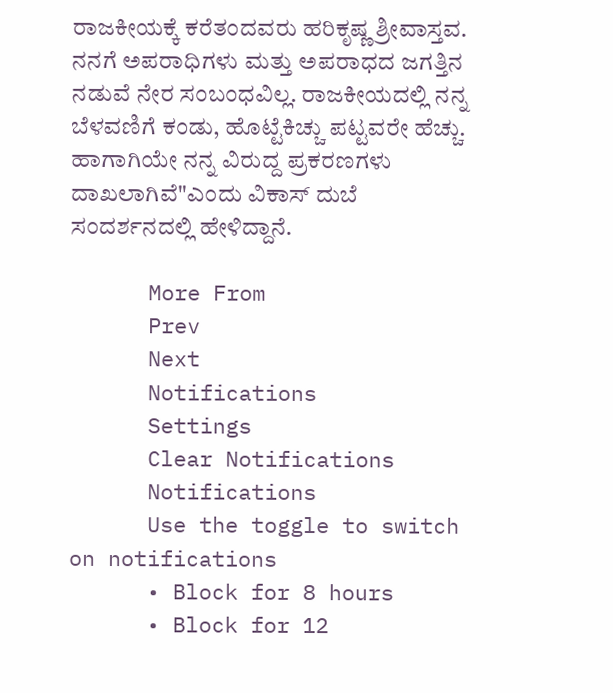ರಾಜಕೀಯಕ್ಕೆ ಕರೆತಂದವರು ಹರಿಕೃಷ್ಣ ಶ್ರೀವಾಸ್ತವ. ನನಗೆ ಅಪರಾಧಿಗಳು ಮತ್ತು ಅಪರಾಧದ ಜಗತ್ತಿನ ನಡುವೆ ನೇರ ಸಂಬಂಧವಿಲ್ಲ. ರಾಜಕೀಯದಲ್ಲಿ ನನ್ನ ಬೆಳವಣಿಗೆ ಕಂಡು, ಹೊಟ್ಟೆಕಿಚ್ಚು ಪಟ್ಟವರೇ ಹೆಚ್ಚು. ಹಾಗಾಗಿಯೇ ನನ್ನ ವಿರುದ್ದ ಪ್ರಕರಣಗಳು ದಾಖಲಾಗಿವೆ"ಎಂದು ವಿಕಾಸ್ ದುಬೆ ಸಂದರ್ಶನದಲ್ಲಿ ಹೇಳಿದ್ದಾನೆ.

      More From
      Prev
      Next
      Notifications
      Settings
      Clear Notifications
      Notifications
      Use the toggle to switch on notifications
      • Block for 8 hours
      • Block for 12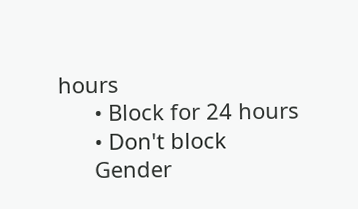hours
      • Block for 24 hours
      • Don't block
      Gender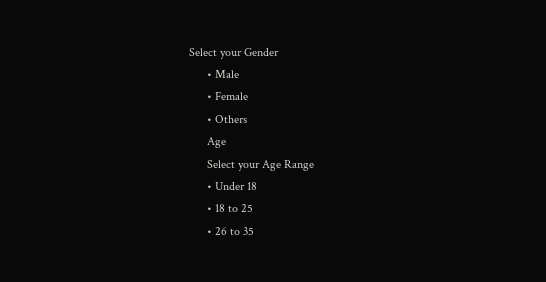Select your Gender
      • Male
      • Female
      • Others
      Age
      Select your Age Range
      • Under 18
      • 18 to 25
      • 26 to 35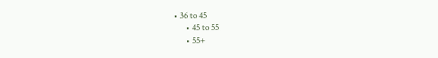• 36 to 45
      • 45 to 55
      • 55+